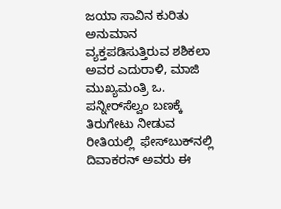ಜಯಾ ಸಾವಿನ ಕುರಿತು ಅನುಮಾನ ವ್ಯಕ್ತಪಡಿಸುತ್ತಿರುವ ಶಶಿಕಲಾ ಅವರ ಎದುರಾಳಿ, ಮಾಜಿ ಮುಖ್ಯಮಂತ್ರಿ ಒ. ಪನ್ನೀರ್‌ಸೆಲ್ವಂ ಬಣಕ್ಕೆ ತಿರುಗೇಟು ನೀಡುವ ರೀತಿಯಲ್ಲಿ  ಫೇಸ್‌ಬುಕ್‌ನಲ್ಲಿ ದಿವಾಕರನ್ ಅವರು ಈ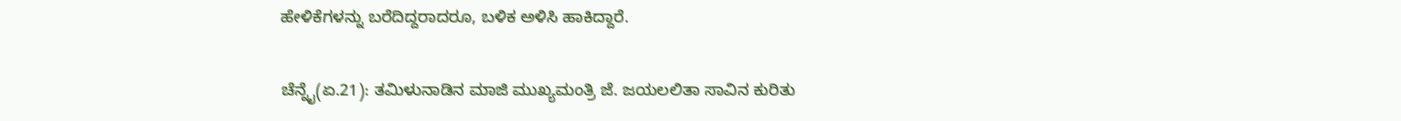ಹೇಳಿಕೆಗಳನ್ನು ಬರೆದಿದ್ದರಾದರೂ, ಬಳಿಕ ಅಳಿಸಿ ಹಾಕಿದ್ದಾರೆ.

ಚೆನ್ನೈ(ಏ.21): ತಮಿಳುನಾಡಿನ ಮಾಜಿ ಮುಖ್ಯಮಂತ್ರಿ ಜೆ. ಜಯಲಲಿತಾ ಸಾವಿನ ಕುರಿತು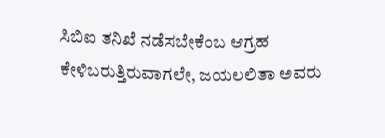ಸಿಬಿಐ ತನಿಖೆ ನಡೆಸಬೇಕೆಂಬ ಆಗ್ರಹ ಕೇಳಿಬರುತ್ತಿರುವಾಗಲೇ, ಜಯಲಲಿತಾ ಅವರು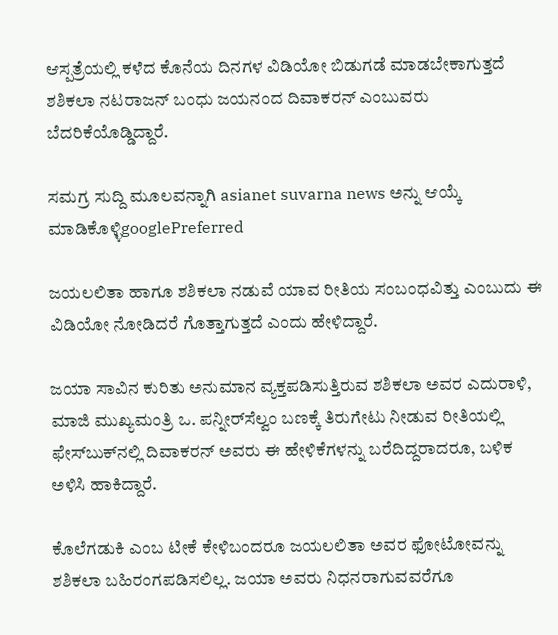ಆಸ್ಪತ್ರೆಯಲ್ಲಿ ಕಳೆದ ಕೊನೆಯ ದಿನಗಳ ವಿಡಿಯೋ ಬಿಡುಗಡೆ ಮಾಡಬೇಕಾಗುತ್ತದೆ ಶಶಿಕಲಾ ನಟರಾಜನ್ ಬಂಧು ಜಯನಂದ ದಿವಾಕರನ್ ಎಂಬುವರು ಬೆದರಿಕೆಯೊಡ್ಡಿದ್ದಾರೆ.

ಸಮಗ್ರ ಸುದ್ದಿ ಮೂಲವನ್ನಾಗಿ asianet suvarna news ಅನ್ನು ಆಯ್ಕೆ ಮಾಡಿಕೊಳ್ಳಿgooglePreferred

ಜಯಲಲಿತಾ ಹಾಗೂ ಶಶಿಕಲಾ ನಡುವೆ ಯಾವ ರೀತಿಯ ಸಂಬಂಧವಿತ್ತು ಎಂಬುದು ಈ ವಿಡಿಯೋ ನೋಡಿದರೆ ಗೊತ್ತಾಗುತ್ತದೆ ಎಂದು ಹೇಳಿದ್ದಾರೆ.

ಜಯಾ ಸಾವಿನ ಕುರಿತು ಅನುಮಾನ ವ್ಯಕ್ತಪಡಿಸುತ್ತಿರುವ ಶಶಿಕಲಾ ಅವರ ಎದುರಾಳಿ, ಮಾಜಿ ಮುಖ್ಯಮಂತ್ರಿ ಒ. ಪನ್ನೀರ್‌ಸೆಲ್ವಂ ಬಣಕ್ಕೆ ತಿರುಗೇಟು ನೀಡುವ ರೀತಿಯಲ್ಲಿ ಫೇಸ್‌ಬುಕ್‌ನಲ್ಲಿ ದಿವಾಕರನ್ ಅವರು ಈ ಹೇಳಿಕೆಗಳನ್ನು ಬರೆದಿದ್ದರಾದರೂ, ಬಳಿಕ ಅಳಿಸಿ ಹಾಕಿದ್ದಾರೆ.

ಕೊಲೆಗಡುಕಿ ಎಂಬ ಟೀಕೆ ಕೇಳಿಬಂದರೂ ಜಯಲಲಿತಾ ಅವರ ಫೋಟೋವನ್ನು ಶಶಿಕಲಾ ಬಹಿರಂಗಪಡಿಸಲಿಲ್ಲ. ಜಯಾ ಅವರು ನಿಧನರಾಗುವವರೆಗೂ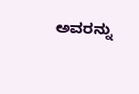ಅವರನ್ನು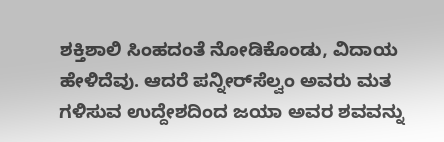ಶಕ್ತಿಶಾಲಿ ಸಿಂಹದಂತೆ ನೋಡಿಕೊಂಡು, ವಿದಾಯ ಹೇಳಿದೆವು. ಆದರೆ ಪನ್ನೀರ್‌ಸೆಲ್ವಂ ಅವರು ಮತ ಗಳಿಸುವ ಉದ್ದೇಶದಿಂದ ಜಯಾ ಅವರ ಶವವನ್ನು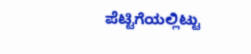ಪೆಟ್ಟಿಗೆಯಲ್ಲಿಟ್ಟು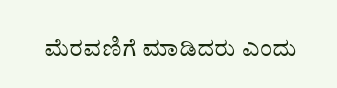ಮೆರವಣಿಗೆ ಮಾಡಿದರು ಎಂದು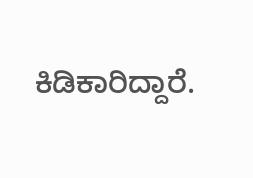ಕಿಡಿಕಾರಿದ್ದಾರೆ.